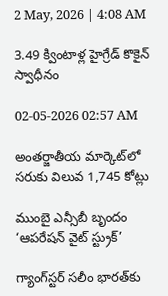2 May, 2026 | 4:08 AM

3.49 క్వింటాళ్ల హైగ్రేడ్ కొకైన్ స్వాధీనం

02-05-2026 02:57 AM

అంతర్జాతీయ మార్కెట్‌లో సరుకు విలువ 1,745 కోట్లు

ముంబై ఎన్సీబీ బృందం ‘ఆపరేషన్ వైట్ స్ట్రుక్’

గ్యాంగ్‌స్టర్ సలీం భారత్‌కు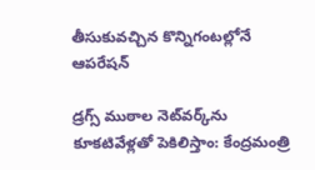తీసుకువచ్చిన కొన్నిగంటల్లోనే ఆపరేషన్

డ్రగ్స్ ముఠాల నెట్‌వర్క్‌ను కూకటివేళ్లతో పెకిలిస్తాం: కేంద్రమంత్రి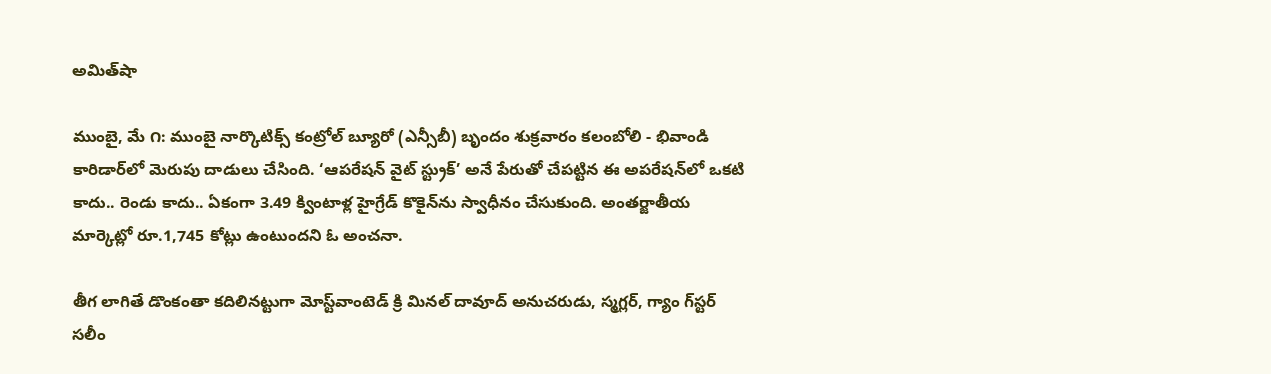అమిత్‌షా

ముంబై, మే ౧: ముంబై నార్కొటిక్స్ కంట్రోల్ బ్యూరో (ఎన్సీబీ) బృందం శుక్రవారం కలంబోలి - భివాండి కారిడార్‌లో మెరుపు దాడులు చేసింది. ‘ఆపరేషన్ వైట్ స్ట్రుక్’ అనే పేరుతో చేపట్టిన ఈ అపరేషన్‌లో ఒకటి కాదు.. రెండు కాదు.. ఏకంగా 3.49 క్వింటాళ్ల హైగ్రేడ్ కొకైన్‌ను స్వాధీనం చేసుకుంది. అంతర్జాతీయ మార్కెట్లో రూ.1,745 కోట్లు ఉంటుందని ఓ అంచనా.

తీగ లాగితే డొంకంతా కదిలినట్టుగా మోస్ట్‌వాంటెడ్ క్రి మినల్ దావూద్ అనుచరుడు, స్మగ్లర్, గ్యాం గ్‌స్టర్ సలీం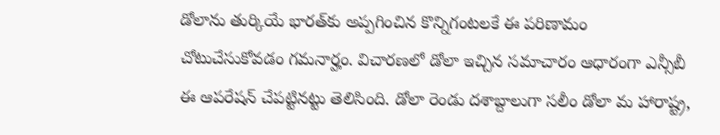డోలాను తుర్కియే భారత్‌కు అప్పగించిన కొన్నిగంటలకే ఈ పరిణామం చోటుచేసుకోవడం గమనార్హం. విచారణలో డోలా ఇచ్చిన సమాచారం ఆధారంగా ఎన్సీబీ ఈ ఆపరేషన్ చేపట్టినట్టు తెలిసింది. డోలా రెండు దశాబ్దాలుగా సలీం డోలా మ హారాష్ట్ర,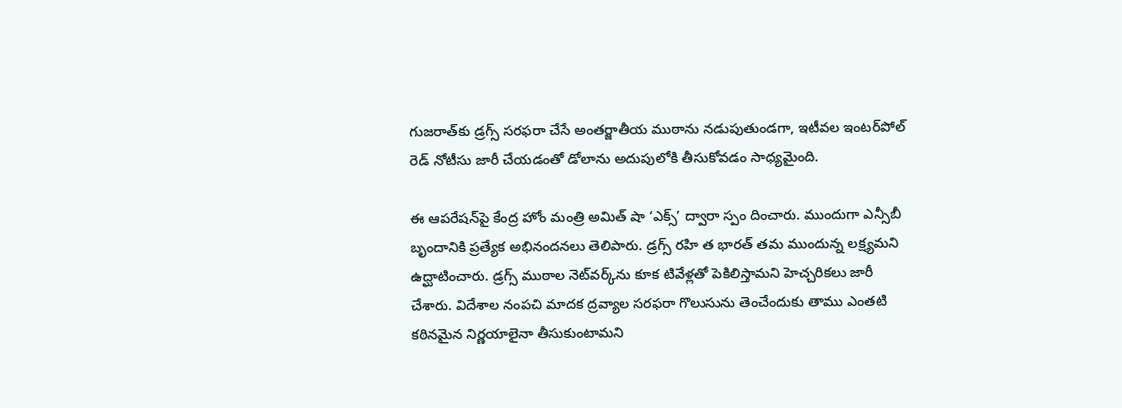గుజరాత్‌కు డ్రగ్స్ సరఫరా చేసే అంతర్జాతీయ ముఠాను నడుపుతుండగా, ఇటీవల ఇంటర్‌పోల్ రెడ్ నోటీసు జారీ చేయడంతో డోలాను అదుపులోకి తీసుకోవడం సాధ్యమైంది.

ఈ ఆపరేషన్‌పై కేంద్ర హోం మంత్రి అమిత్ షా ‘ఎక్స్’ ద్వారా స్పం దించారు. ముందుగా ఎన్సీబీ బృందానికి ప్రత్యేక అభినందనలు తెలిపారు. డ్రగ్స్ రహి త భారత్ తమ ముందున్న లక్ష్యమని ఉద్ఘాటించారు. డ్రగ్స్ ముఠాల నెట్‌వర్క్‌ను కూక టివేళ్లతో పెకిలిస్తామని హెచ్చరికలు జారీ చేశారు. విదేశాల నంపచి మాదక ద్రవ్యాల సరఫరా గొలుసును తెంచేందుకు తాము ఎంతటి కఠినమైన నిర్ణయాలైనా తీసుకుంటామని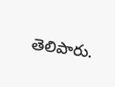తెలిపారు.